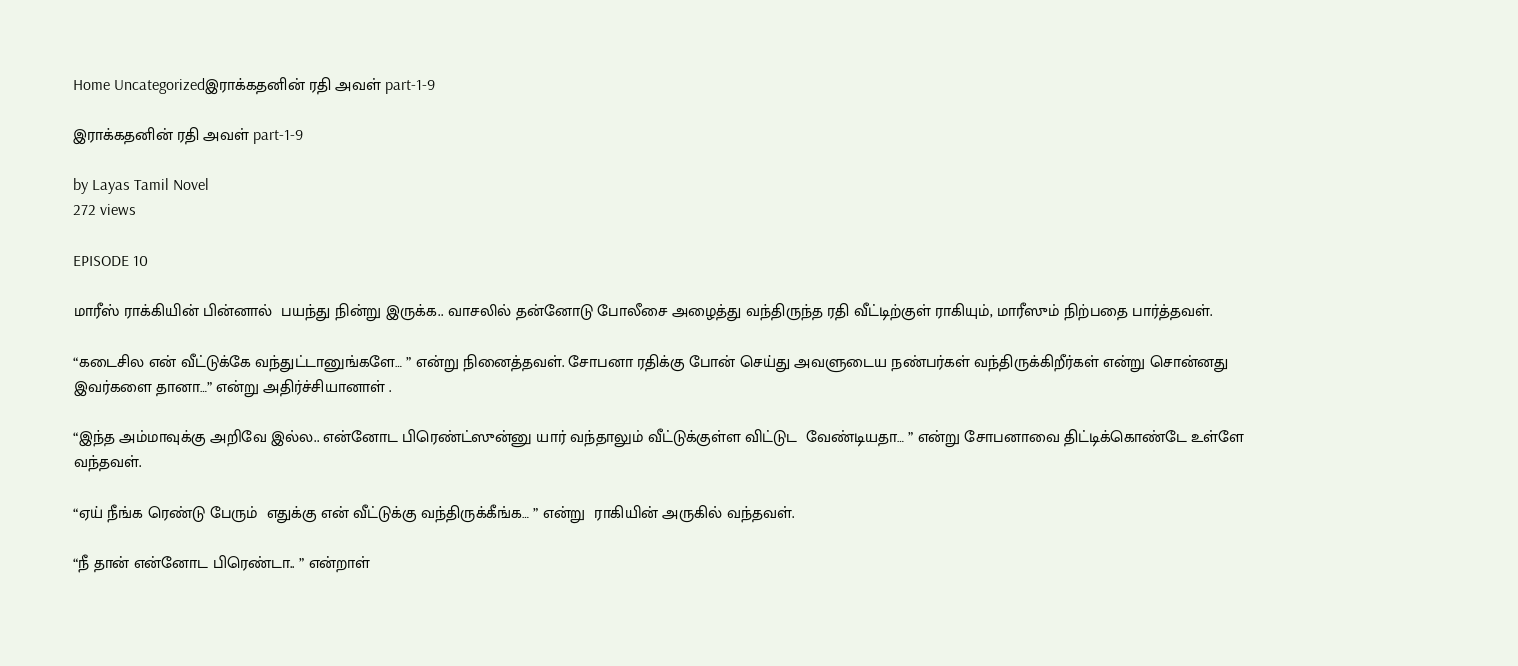Home Uncategorizedஇராக்கதனின் ரதி அவள் part-1-9

இராக்கதனின் ரதி அவள் part-1-9

by Layas Tamil Novel
272 views

EPISODE 10

மாரீஸ் ராக்கியின் பின்னால்  பயந்து நின்று இருக்க.. வாசலில் தன்னோடு போலீசை அழைத்து வந்திருந்த ரதி வீட்டிற்குள் ராகியும், மாரீஸும் நிற்பதை பார்த்தவள்.

“கடைசில என் வீட்டுக்கே வந்துட்டானுங்களே… ” என்று நினைத்தவள். சோபனா ரதிக்கு போன் செய்து அவளுடைய நண்பர்கள் வந்திருக்கிறீர்கள் என்று சொன்னது இவர்களை தானா…” என்று அதிர்ச்சியானாள் .

“இந்த அம்மாவுக்கு அறிவே இல்ல.. என்னோட பிரெண்ட்ஸுன்னு யார் வந்தாலும் வீட்டுக்குள்ள விட்டுட  வேண்டியதா… ” என்று சோபனாவை திட்டிக்கொண்டே உள்ளே வந்தவள்.

“ஏய் நீங்க ரெண்டு பேரும்  எதுக்கு என் வீட்டுக்கு வந்திருக்கீங்க… ” என்று  ராகியின் அருகில் வந்தவள்.

“நீ தான் என்னோட பிரெண்டா.. ” என்றாள்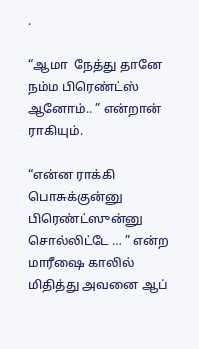.

“ஆமா  நேத்து தானே நம்ம பிரெண்ட்ஸ் ஆனோம்.. ” என்றான் ராகியும்.

“என்ன ராக்கி பொசுக்குன்னு பிரெண்ட்ஸுன்னு சொல்லிட்டே … ” என்ற மாரீஷை காலில் மிதித்து அவனை ஆப்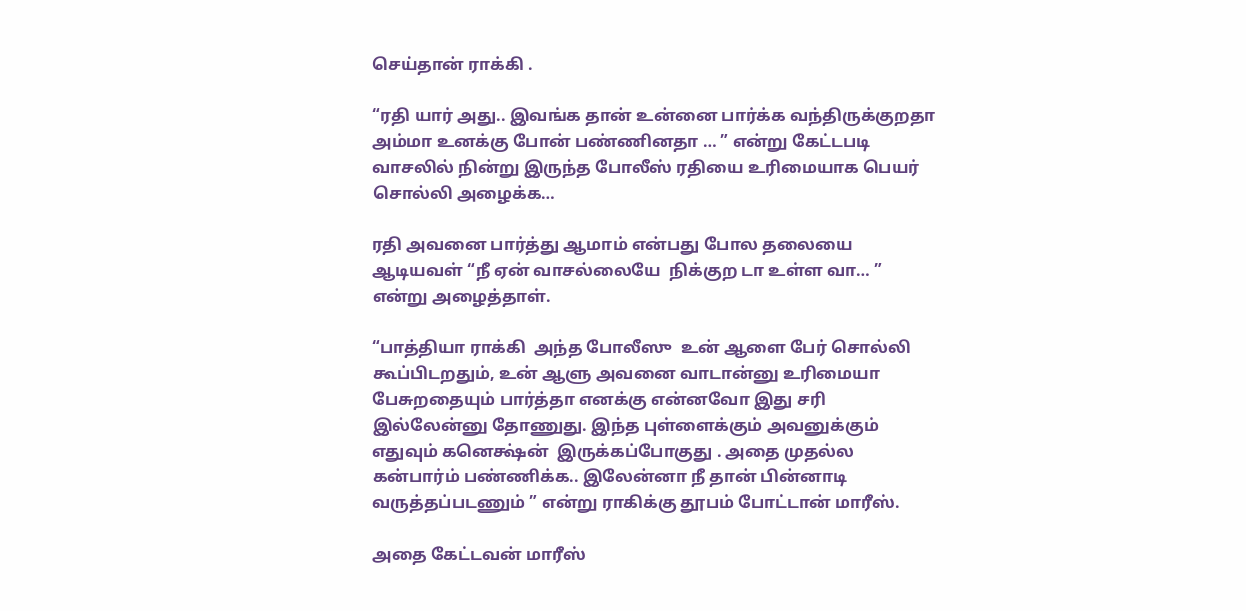செய்தான் ராக்கி .

“ரதி யார் அது.. இவங்க தான் உன்னை பார்க்க வந்திருக்குறதா அம்மா உனக்கு போன் பண்ணினதா … ” என்று கேட்டபடி வாசலில் நின்று இருந்த போலீஸ் ரதியை உரிமையாக பெயர் சொல்லி அழைக்க…

ரதி அவனை பார்த்து ஆமாம் என்பது போல தலையை ஆடியவள் “நீ ஏன் வாசல்லையே  நிக்குற டா உள்ள வா… ” என்று அழைத்தாள்.

“பாத்தியா ராக்கி  அந்த போலீஸு  உன் ஆளை பேர் சொல்லி கூப்பிடறதும், உன் ஆளு அவனை வாடான்னு உரிமையா பேசுறதையும் பார்த்தா எனக்கு என்னவோ இது சரி இல்லேன்னு தோணுது. இந்த புள்ளைக்கும் அவனுக்கும் எதுவும் கனெக்ஷ்ன்  இருக்கப்போகுது . அதை முதல்ல கன்பார்ம் பண்ணிக்க.. இலேன்னா நீ தான் பின்னாடி வருத்தப்படணும் ” என்று ராகிக்கு தூபம் போட்டான் மாரீஸ்.

அதை கேட்டவன் மாரீஸ்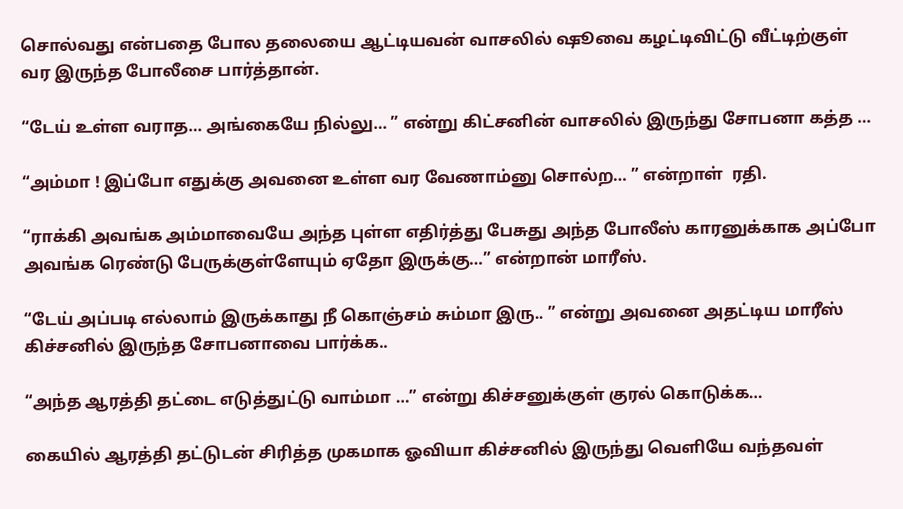சொல்வது என்பதை போல தலையை ஆட்டியவன் வாசலில் ஷூவை கழட்டிவிட்டு வீட்டிற்குள் வர இருந்த போலீசை பார்த்தான்.

“டேய் உள்ள வராத… அங்கையே நில்லு… ” என்று கிட்சனின் வாசலில் இருந்து சோபனா கத்த …

“அம்மா ! இப்போ எதுக்கு அவனை உள்ள வர வேணாம்னு சொல்ற… ” என்றாள்  ரதி.

“ராக்கி அவங்க அம்மாவையே அந்த புள்ள எதிர்த்து பேசுது அந்த போலீஸ் காரனுக்காக அப்போ அவங்க ரெண்டு பேருக்குள்ளேயும் ஏதோ இருக்கு…” என்றான் மாரீஸ்.

“டேய் அப்படி எல்லாம் இருக்காது நீ கொஞ்சம் சும்மா இரு.. ” என்று அவனை அதட்டிய மாரீஸ் கிச்சனில் இருந்த சோபனாவை பார்க்க..

“அந்த ஆரத்தி தட்டை எடுத்துட்டு வாம்மா …” என்று கிச்சனுக்குள் குரல் கொடுக்க…

கையில் ஆரத்தி தட்டுடன் சிரித்த முகமாக ஓவியா கிச்சனில் இருந்து வெளியே வந்தவள்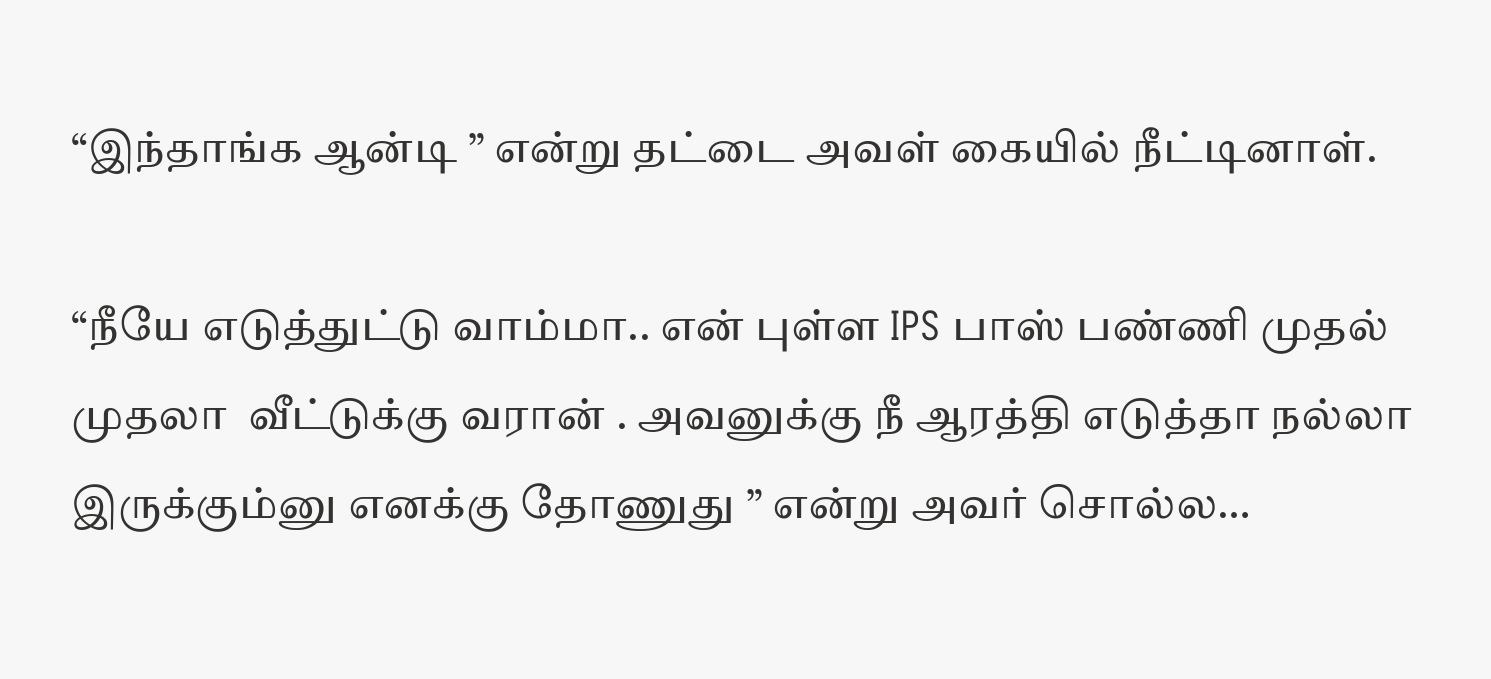“இந்தாங்க ஆன்டி ” என்று தட்டை அவள் கையில் நீட்டினாள்.

“நீயே எடுத்துட்டு வாம்மா.. என் புள்ள IPS பாஸ் பண்ணி முதல் முதலா  வீட்டுக்கு வரான் . அவனுக்கு நீ ஆரத்தி எடுத்தா நல்லா இருக்கும்னு எனக்கு தோணுது ” என்று அவர் சொல்ல…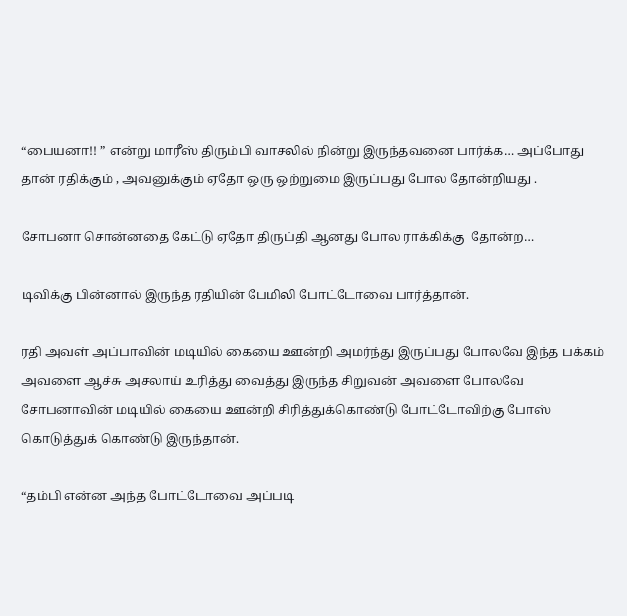“பையனா!! ” என்று மாரீஸ் திரும்பி வாசலில் நின்று இருந்தவனை பார்க்க… அப்போது தான் ரதிக்கும் , அவனுக்கும் ஏதோ ஒரு ஒற்றுமை இருப்பது போல தோன்றியது .

சோபனா சொன்னதை கேட்டு ஏதோ திருப்தி ஆனது போல ராக்கிக்கு  தோன்ற…

டிவிக்கு பின்னால் இருந்த ரதியின் பேமிலி போட்டோவை பார்த்தான்.

ரதி அவள் அப்பாவின் மடியில் கையை ஊன்றி அமர்ந்து இருப்பது போலவே இந்த பக்கம் அவளை ஆச்சு அசலாய் உரித்து வைத்து இருந்த சிறுவன் அவளை போலவே சோபனாவின் மடியில் கையை ஊன்றி சிரித்துக்கொண்டு போட்டோவிற்கு போஸ் கொடுத்துக் கொண்டு இருந்தான்.

“தம்பி என்ன அந்த போட்டோவை அப்படி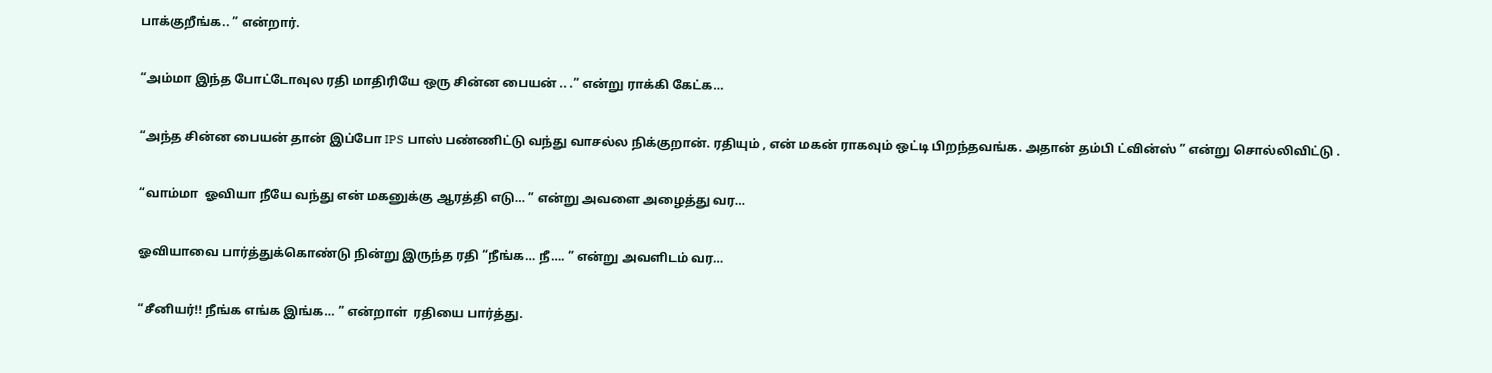பாக்குறீங்க.. ” என்றார்.

“அம்மா இந்த போட்டோவுல ரதி மாதிரியே ஒரு சின்ன பையன் .. .” என்று ராக்கி கேட்க…

“அந்த சின்ன பையன் தான் இப்போ IPS பாஸ் பண்ணிட்டு வந்து வாசல்ல நிக்குறான். ரதியும் , என் மகன் ராகவும் ஒட்டி பிறந்தவங்க. அதான் தம்பி ட்வின்ஸ் ” என்று சொல்லிவிட்டு .

“வாம்மா  ஓவியா நீயே வந்து என் மகனுக்கு ஆரத்தி எடு… ” என்று அவளை அழைத்து வர…

ஓவியாவை பார்த்துக்கொண்டு நின்று இருந்த ரதி “நீங்க… நீ…. ” என்று அவளிடம் வர…

“சீனியர்!! நீங்க எங்க இங்க… ” என்றாள்  ரதியை பார்த்து.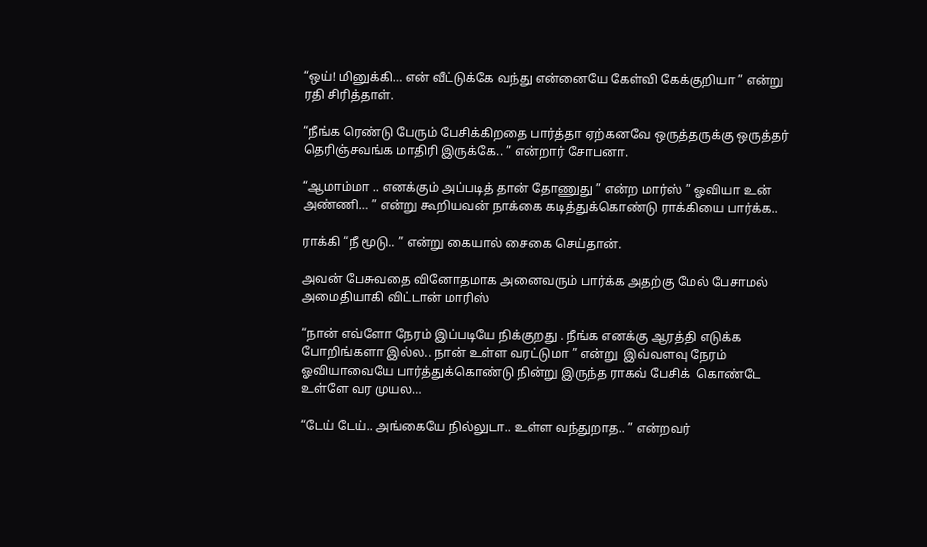“ஒய்! மினுக்கி… என் வீட்டுக்கே வந்து என்னையே கேள்வி கேக்குறியா ” என்று ரதி சிரித்தாள்.

“நீங்க ரெண்டு பேரும் பேசிக்கிறதை பார்த்தா ஏற்கனவே ஒருத்தருக்கு ஒருத்தர் தெரிஞ்சவங்க மாதிரி இருக்கே.. ” என்றார் சோபனா.

“ஆமாம்மா .. எனக்கும் அப்படித் தான் தோணுது ” என்ற மார்ஸ் ” ஓவியா உன் அண்ணி… ” என்று கூறியவன் நாக்கை கடித்துக்கொண்டு ராக்கியை பார்க்க..

ராக்கி “நீ மூடு.. ” என்று கையால் சைகை செய்தான்.

அவன் பேசுவதை வினோதமாக அனைவரும் பார்க்க அதற்கு மேல் பேசாமல் அமைதியாகி விட்டான் மாரிஸ்

“நான் எவ்ளோ நேரம் இப்படியே நிக்குறது . நீங்க எனக்கு ஆரத்தி எடுக்க போறிங்களா இல்ல.. நான் உள்ள வரட்டுமா ” என்று  இவ்வளவு நேரம் ஓவியாவையே பார்த்துக்கொண்டு நின்று இருந்த ராகவ் பேசிக்  கொண்டே உள்ளே வர முயல…

“டேய் டேய்.. அங்கையே நில்லுடா.. உள்ள வந்துறாத.. ” என்றவர்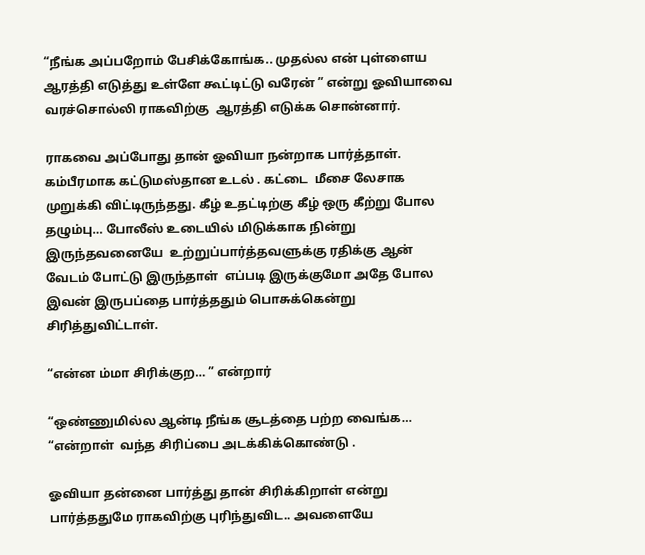“நீங்க அப்பறோம் பேசிக்கோங்க.. முதல்ல என் புள்ளைய ஆரத்தி எடுத்து உள்ளே கூட்டிட்டு வரேன் ” என்று ஓவியாவை வரச்சொல்லி ராகவிற்கு  ஆரத்தி எடுக்க சொன்னார்.

ராகவை அப்போது தான் ஓவியா நன்றாக பார்த்தாள். கம்பீரமாக கட்டுமஸ்தான உடல் . கட்டை  மீசை லேசாக முறுக்கி விட்டிருந்தது. கீழ் உதட்டிற்கு கீழ் ஒரு கீற்று போல தழும்பு… போலீஸ் உடையில் மிடுக்காக நின்று இருந்தவனையே  உற்றுப்பார்த்தவளுக்கு ரதிக்கு ஆன் வேடம் போட்டு இருந்தாள்  எப்படி இருக்குமோ அதே போல இவன் இருபப்தை பார்த்ததும் பொசுக்கென்று சிரித்துவிட்டாள்.

“என்ன ம்மா சிரிக்குற… ” என்றார்

“ஒண்ணுமில்ல ஆன்டி நீங்க சூடத்தை பற்ற வைங்க… “என்றாள்  வந்த சிரிப்பை அடக்கிக்கொண்டு .

ஓவியா தன்னை பார்த்து தான் சிரிக்கிறாள் என்று பார்த்ததுமே ராகவிற்கு புரிந்துவிட.. அவளையே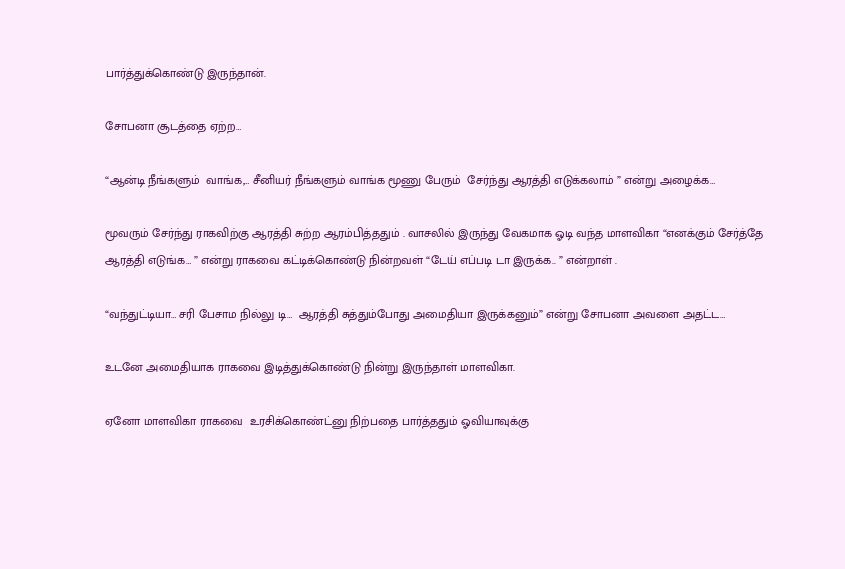பார்த்துக்கொண்டு இருந்தான்.

சோபனா சூடத்தை ஏற்ற…

“ஆன்டி நீங்களும்  வாங்க,… சீனியர் நீங்களும் வாங்க மூணு பேரும்  சேர்ந்து ஆரத்தி எடுக்கலாம் ” என்று அழைக்க…

மூவரும் சேர்ந்து ராகவிற்கு ஆரத்தி சுற்ற ஆரம்பித்ததும் . வாசலில் இருந்து வேகமாக ஓடி வந்த மாளவிகா “எனக்கும் சேர்த்தே ஆரத்தி எடுங்க… ” என்று ராகவை கட்டிக்கொண்டு நின்றவள் “டேய் எப்படி டா இருக்க.. ” என்றாள் .

“வந்துட்டியா… சரி பேசாம நில்லு டி…  ஆரத்தி சுத்தும்போது அமைதியா இருக்கனும்” என்று சோபனா அவளை அதட்ட…

உடனே அமைதியாக ராகவை இடித்துக்கொண்டு நின்று இருந்தாள் மாளவிகா.

ஏனோ மாளவிகா ராகவை  உரசிக்கொண்ட்னு நிற்பதை பார்த்ததும் ஓவியாவுக்கு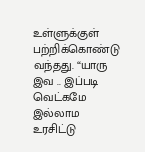உள்ளுக்குள் பற்றிக்கொண்டு வந்தது. “யாரு இவ .. இப்படி வெட்கமே இல்லாம உரசிட்டு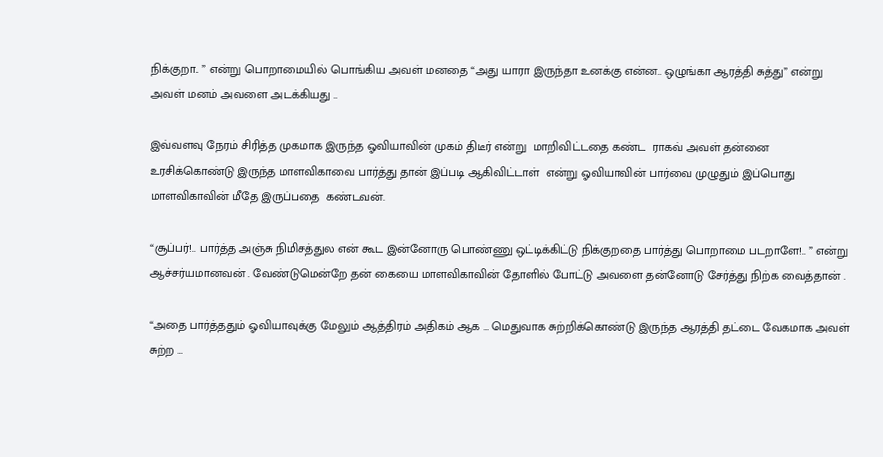நிக்குறா.. ” என்று பொறாமையில் பொங்கிய அவள் மனதை “அது யாரா இருந்தா உனக்கு என்ன.. ஒழுங்கா ஆரத்தி சுத்து” என்று அவள் மனம் அவளை அடக்கியது ..

இவ்வளவு நேரம் சிரித்த முகமாக இருந்த ஓவியாவின் முகம் திடீர் என்று  மாறிவிட்டதை கண்ட  ராகவ் அவள் தன்னை உரசிக்கொண்டு இருந்த மாளவிகாவை பார்த்து தான் இப்படி ஆகிவிட்டாள்  என்று ஓவியாவின் பார்வை முழுதும் இப்பொது மாளவிகாவின் மீதே இருப்பதை  கண்டவன்.

“சூப்பர்!.. பார்த்த அஞ்சு நிமிசத்துல என் கூட இன்னோரு பொண்ணு ஒட்டிக்கிட்டு நிக்குறதை பார்த்து பொறாமை படறாளே!.. ” என்று ஆச்சர்யமானவன் . வேண்டுமென்றே தன் கையை மாளவிகாவின் தோளில் போட்டு அவளை தன்னோடு சேர்த்து நிற்க வைத்தான் .

“அதை பார்த்ததும் ஓவியாவுக்கு மேலும் ஆத்திரம் அதிகம் ஆக … மெதுவாக சுற்றிக்கொண்டு இருந்த ஆரத்தி தட்டை வேகமாக அவள் சுற்ற …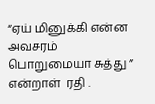“ஏய் மினுக்கி என்ன அவசரம் பொறுமையா சுத்து ” என்றாள்  ரதி .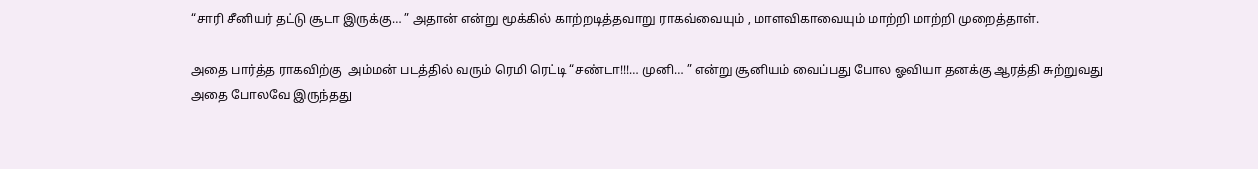“சாரி சீனியர் தட்டு சூடா இருக்கு… ” அதான் என்று மூக்கில் காற்றடித்தவாறு ராகவ்வையும் , மாளவிகாவையும் மாற்றி மாற்றி முறைத்தாள்.

அதை பார்த்த ராகவிற்கு  அம்மன் படத்தில் வரும் ரெமி ரெட்டி “சண்டா!!!… முனி… ” என்று சூனியம் வைப்பது போல ஓவியா தனக்கு ஆரத்தி சுற்றுவது அதை போலவே இருந்தது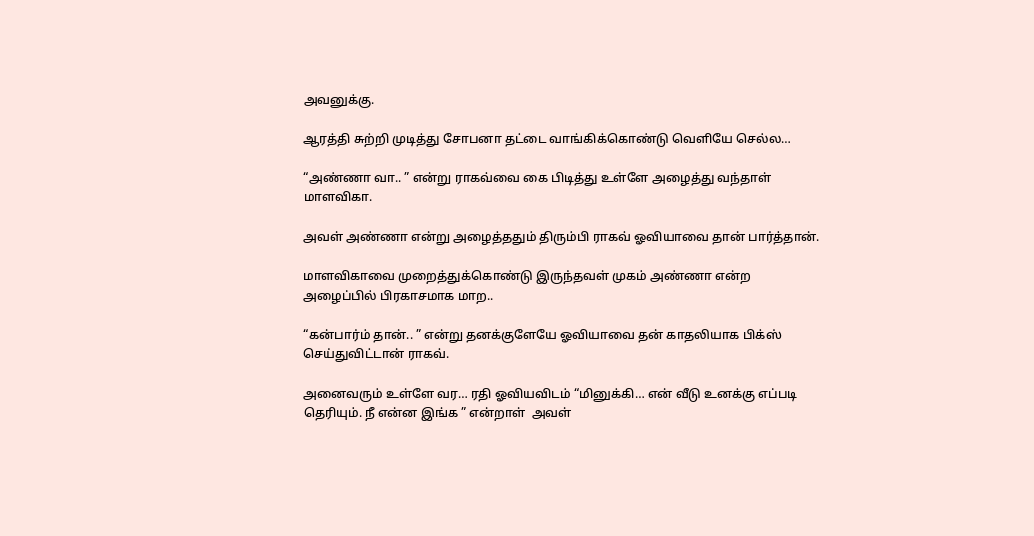அவனுக்கு.

ஆரத்தி சுற்றி முடித்து சோபனா தட்டை வாங்கிக்கொண்டு வெளியே செல்ல…

“அண்ணா வா.. ” என்று ராகவ்வை கை பிடித்து உள்ளே அழைத்து வந்தாள்  மாளவிகா.

அவள் அண்ணா என்று அழைத்ததும் திரும்பி ராகவ் ஓவியாவை தான் பார்த்தான்.

மாளவிகாவை முறைத்துக்கொண்டு இருந்தவள் முகம் அண்ணா என்ற அழைப்பில் பிரகாசமாக மாற..

“கன்பார்ம் தான்.. ” என்று தனக்குளேயே ஓவியாவை தன் காதலியாக பிக்ஸ் செய்துவிட்டான் ராகவ்.

அனைவரும் உள்ளே வர… ரதி ஓவியவிடம் “மினுக்கி… என் வீடு உனக்கு எப்படி தெரியும். நீ என்ன இங்க ” என்றாள்  அவள்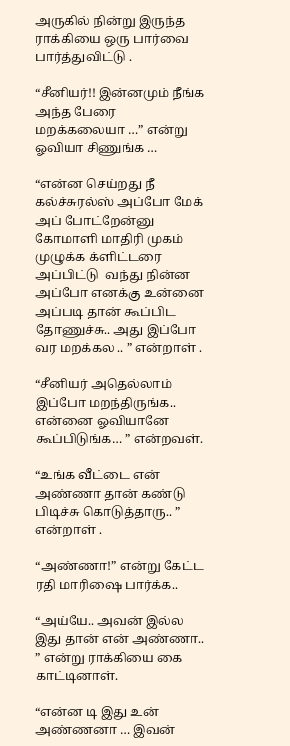அருகில் நின்று இருந்த ராக்கியை ஒரு பார்வை பார்த்துவிட்டு .

“சீனியர்!! இன்னமும் நீங்க அந்த பேரை மறக்கலையா …” என்று ஓவியா சிணுங்க …

“என்ன செய்றது நீ கல்ச்சுரல்ஸ் அப்போ மேக் அப் போட்றேன்னு கோமாளி மாதிரி முகம் முழுக்க க்ளிட்டரை அப்பிட்டு  வந்து நின்ன அப்போ எனக்கு உன்னை அப்படி தான் கூப்பிட தோணுச்சு.. அது இப்போ வர மறக்கல .. ” என்றாள் .

“சீனியர் அதெல்லாம் இப்போ மறந்திருங்க.. என்னை ஓவியானே கூப்பிடுங்க… ” என்றவள்.

“உங்க வீட்டை என் அண்ணா தான் கண்டு பிடிச்சு கொடுத்தாரு.. ” என்றாள் .

“அண்ணா!” என்று கேட்ட ரதி மாரிஷை பார்க்க..

“அய்யே.. அவன் இல்ல இது தான் என் அண்ணா.. ” என்று ராக்கியை கை  காட்டினாள்.

“என்ன டி இது உன் அண்ணனா … இவன்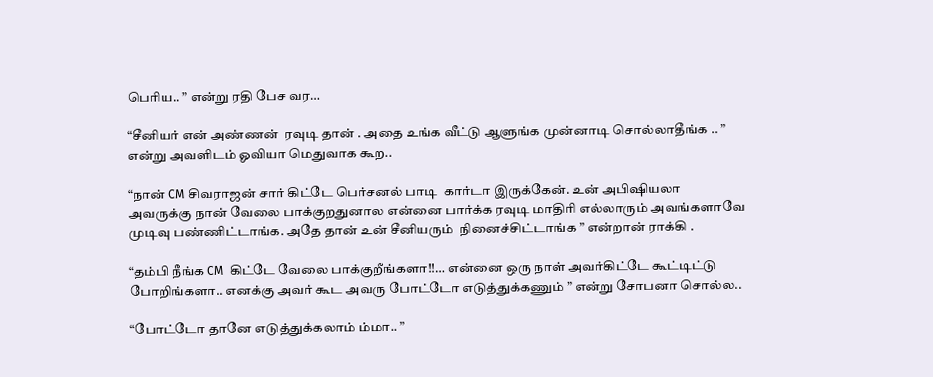பெரிய.. ” என்று ரதி பேச வர…

“சீனியர் என் அண்ணன்  ரவுடி தான் . அதை உங்க வீட்டு ஆளுங்க முன்னாடி சொல்லாதீங்க .. ” என்று அவளிடம் ஓவியா மெதுவாக கூற..

“நான் CM சிவராஜன் சார் கிட்டே பெர்சனல் பாடி  கார்டா இருக்கேன். உன் அபிஷியலா அவருக்கு நான் வேலை பாக்குறதுனால என்னை பார்க்க ரவுடி மாதிரி எல்லாரும் அவங்களாவே முடிவு பண்ணிட்டாங்க. அதே தான் உன் சீனியரும்  நினைச்சிட்டாங்க ” என்றான் ராக்கி .

“தம்பி நீங்க CM  கிட்டே வேலை பாக்குறீங்களா!!… என்னை ஒரு நாள் அவர்கிட்டே கூட்டிட்டு போறிங்களா.. எனக்கு அவர் கூட அவரு போட்டோ எடுத்துக்கணும் ” என்று சோபனா சொல்ல..

“போட்டோ தானே எடுத்துக்கலாம் ம்மா.. ”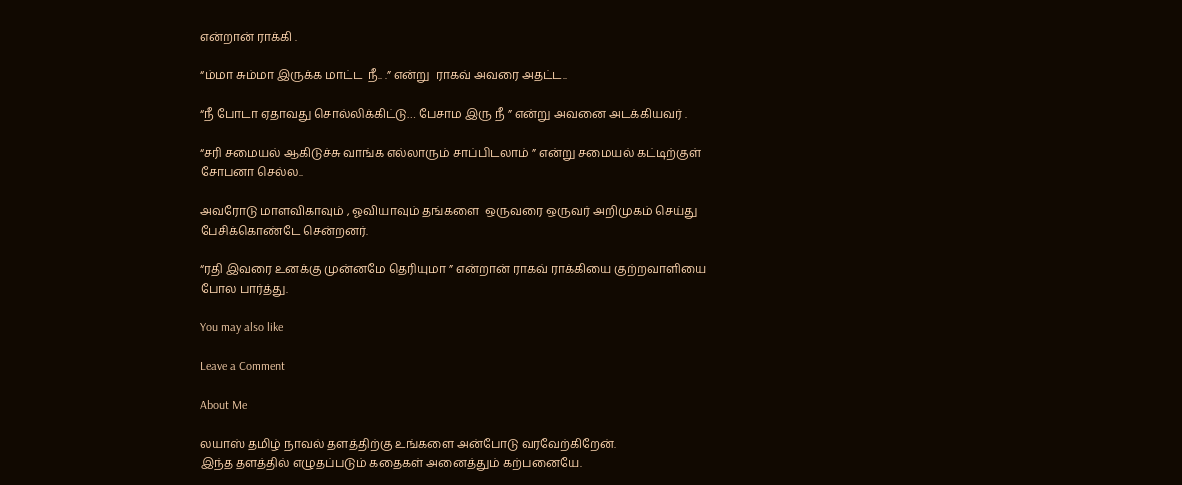என்றான் ராக்கி .

“ம்மா சும்மா இருக்க மாட்ட  நீ.. .” என்று  ராகவ் அவரை அதட்ட..

“நீ போடா ஏதாவது சொல்லிக்கிட்டு… பேசாம இரு நீ ” என்று அவனை அடக்கியவர் .

“சரி சமையல் ஆகிடுச்சு வாங்க எல்லாரும் சாப்பிடலாம் ” என்று சமையல் கட்டிற்குள் சோபனா செல்ல..

அவரோடு மாளவிகாவும் , ஓவியாவும் தங்களை  ஒருவரை ஒருவர் அறிமுகம் செய்து பேசிக்கொண்டே சென்றனர்.

“ரதி இவரை உனக்கு முன்னமே தெரியுமா ” என்றான் ராகவ் ராக்கியை குற்றவாளியை போல பார்த்து.

You may also like

Leave a Comment

About Me

லயாஸ் தமிழ் நாவல் தளத்திற்கு உங்களை அன்போடு வரவேற்கிறேன்.
இந்த தளத்தில் எழுதப்படும் கதைகள் அனைத்தும் கற்பனையே.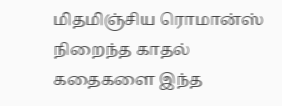மிதமிஞ்சிய ரொமான்ஸ் நிறைந்த காதல் கதைகளை இந்த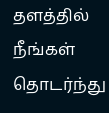தளத்தில் நீங்கள் தொடர்ந்து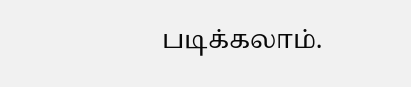படிக்கலாம்.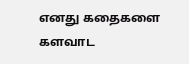எனது கதைகளை களவாட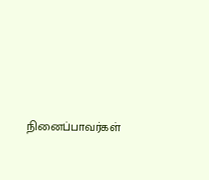நினைப்பாவர்கள்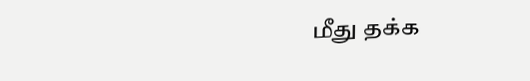மீது தக்க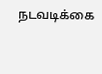நடவடிக்கை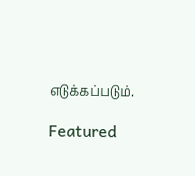எடுக்கப்படும்.

Featured